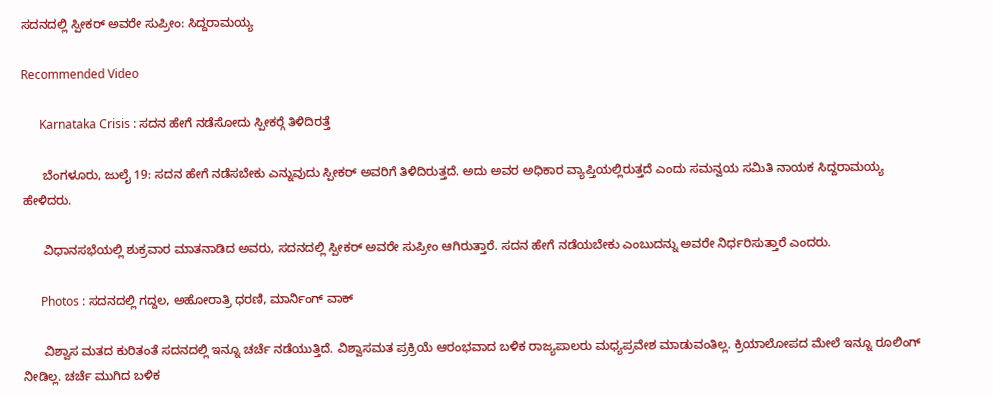ಸದನದಲ್ಲಿ ಸ್ಪೀಕರ್ ಅವರೇ ಸುಪ್ರೀಂ: ಸಿದ್ದರಾಮಯ್ಯ

Recommended Video

      Karnataka Crisis : ಸದನ ಹೇಗೆ ನಡೆಸೋದು ಸ್ಪೀಕರ್‍ಗೆ ತಿಳಿದಿರತ್ತೆ

      ಬೆಂಗಳೂರು, ಜುಲೈ 19: ಸದನ ಹೇಗೆ ನಡೆಸಬೇಕು ಎನ್ನುವುದು ಸ್ಪೀಕರ್ ಅವರಿಗೆ ತಿಳಿದಿರುತ್ತದೆ. ಅದು ಅವರ ಅಧಿಕಾರ ವ್ಯಾಪ್ತಿಯಲ್ಲಿರುತ್ತದೆ ಎಂದು ಸಮನ್ವಯ ಸಮಿತಿ ನಾಯಕ ಸಿದ್ದರಾಮಯ್ಯ ಹೇಳಿದರು.

      ವಿಧಾನಸಭೆಯಲ್ಲಿ ಶುಕ್ರವಾರ ಮಾತನಾಡಿದ ಅವರು, ಸದನದಲ್ಲಿ ಸ್ಪೀಕರ್ ಅವರೇ ಸುಪ್ರೀಂ ಆಗಿರುತ್ತಾರೆ. ಸದನ ಹೇಗೆ ನಡೆಯಬೇಕು ಎಂಬುದನ್ನು ಅವರೇ ನಿರ್ಧರಿಸುತ್ತಾರೆ ಎಂದರು.

      Photos : ಸದನದಲ್ಲಿ ಗದ್ದಲ, ಅಹೋರಾತ್ರಿ ಧರಣಿ, ಮಾರ್ನಿಂಗ್ ವಾಕ್

      ವಿಶ್ವಾಸ ಮತದ ಕುರಿತಂತೆ ಸದನದಲ್ಲಿ ಇನ್ನೂ ಚರ್ಚೆ ನಡೆಯುತ್ತಿದೆ. ವಿಶ್ವಾಸಮತ ಪ್ರಕ್ರಿಯೆ ಆರಂಭವಾದ ಬಳಿಕ ರಾಜ್ಯಪಾಲರು ಮಧ್ಯಪ್ರವೇಶ ಮಾಡುವಂತಿಲ್ಲ. ಕ್ರಿಯಾಲೋಪದ ಮೇಲೆ ಇನ್ನೂ ರೂಲಿಂಗ್ ನೀಡಿಲ್ಲ. ಚರ್ಚೆ ಮುಗಿದ ಬಳಿಕ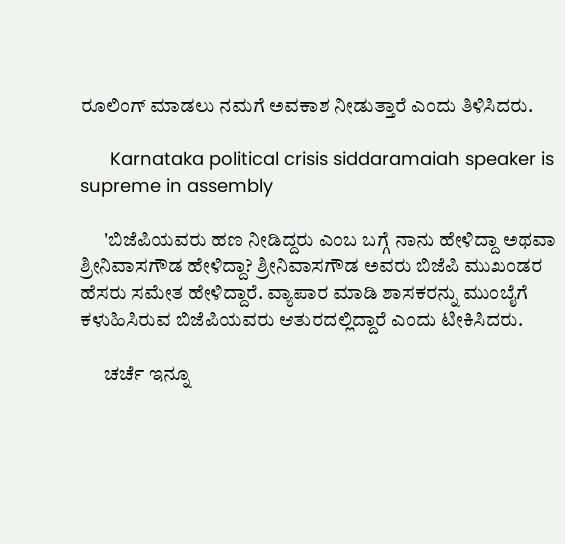ರೂಲಿಂಗ್ ಮಾಡಲು ನಮಗೆ ಅವಕಾಶ ನೀಡುತ್ತಾರೆ ಎಂದು ತಿಳಿಸಿದರು.

      Karnataka political crisis siddaramaiah speaker is supreme in assembly

      'ಬಿಜೆಪಿಯವರು ಹಣ ನೀಡಿದ್ದರು ಎಂಬ ಬಗ್ಗೆ ನಾನು ಹೇಳಿದ್ದಾ ಅಥವಾ ಶ್ರೀನಿವಾಸಗೌಡ ಹೇಳಿದ್ದಾ? ಶ್ರೀನಿವಾಸಗೌಡ ಅವರು ಬಿಜೆಪಿ ಮುಖಂಡರ ಹೆಸರು ಸಮೇತ ಹೇಳಿದ್ದಾರೆ. ವ್ಯಾಪಾರ ಮಾಡಿ ಶಾಸಕರನ್ನು ಮುಂಬೈಗೆ ಕಳುಹಿಸಿರುವ ಬಿಜೆಪಿಯವರು ಆತುರದಲ್ಲಿದ್ದಾರೆ ಎಂದು ಟೀಕಿಸಿದರು.

      ಚರ್ಚೆ ಇನ್ನೂ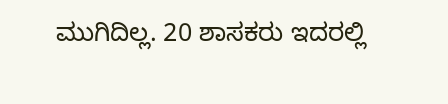ಮುಗಿದಿಲ್ಲ. 20 ಶಾಸಕರು ಇದರಲ್ಲಿ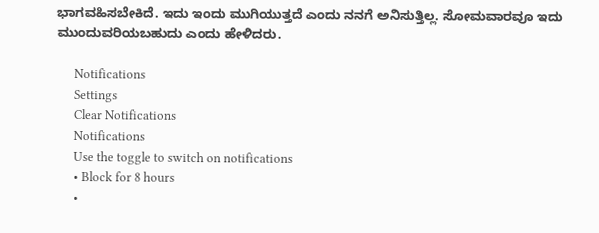ಭಾಗವಹಿಸಬೇಕಿದೆ. ಇದು ಇಂದು ಮುಗಿಯುತ್ತದೆ ಎಂದು ನನಗೆ ಅನಿಸುತ್ತಿಲ್ಲ. ಸೋಮವಾರವೂ ಇದು ಮುಂದುವರಿಯಬಹುದು ಎಂದು ಹೇಳಿದರು.

      Notifications
      Settings
      Clear Notifications
      Notifications
      Use the toggle to switch on notifications
      • Block for 8 hours
      •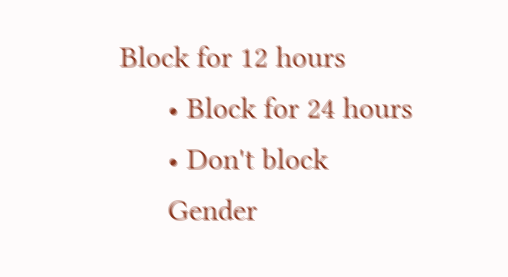Block for 12 hours
      • Block for 24 hours
      • Don't block
      Gender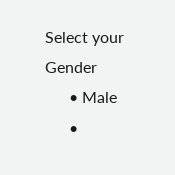Select your Gender
      • Male
      •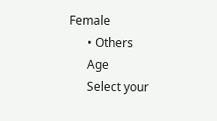Female
      • Others
      Age
      Select your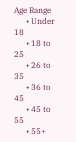Age Range
      • Under 18
      • 18 to 25
      • 26 to 35
      • 36 to 45
      • 45 to 55
      • 55+